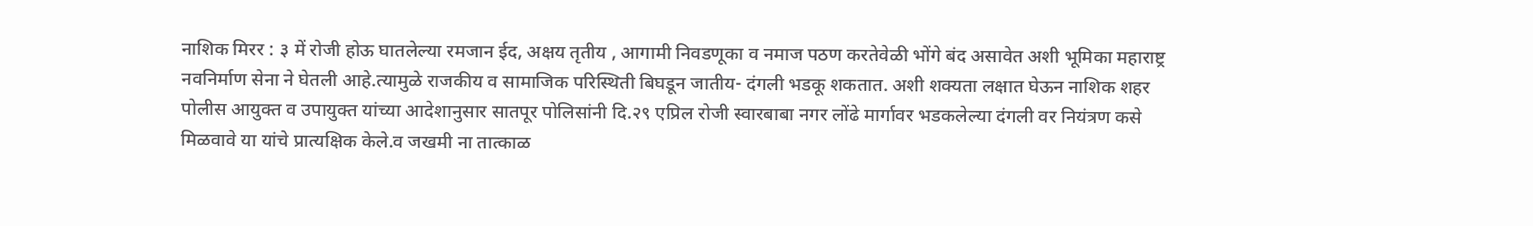नाशिक मिरर : ३ में रोजी होऊ घातलेल्या रमजान ईद, अक्षय तृतीय , आगामी निवडणूका व नमाज पठण करतेवेळी भोंगे बंद असावेत अशी भूमिका महाराष्ट्र नवनिर्माण सेना ने घेतली आहे.त्यामुळे राजकीय व सामाजिक परिस्थिती बिघडून जातीय- दंगली भडकू शकतात. अशी शक्यता लक्षात घेऊन नाशिक शहर पोलीस आयुक्त व उपायुक्त यांच्या आदेशानुसार सातपूर पोलिसांनी दि.२९ एप्रिल रोजी स्वारबाबा नगर लोंढे मार्गावर भडकलेल्या दंगली वर नियंत्रण कसे मिळवावे या यांचे प्रात्यक्षिक केले.व जखमी ना तात्काळ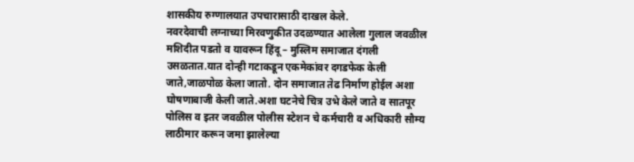शासकीय रुग्णालयात उपचारासाठी दाखल केले.
नवरदेवाची लग्नाच्या मिरवणुकीत उदळण्यात आलेला गुलाल जवळील मशिदीत पडतो व यावरून हिंदू – मुस्लिम समाजात दंगली उसळतात.यात दोन्ही गटाकडून एकमेकांवर दगडफेक केली जाते,जाळपोळ केला जातो. दोन समाजात तेढ निर्माण होईल अशा घोषणाबाजी केली जाते.अशा घटनेचे चित्र उभे केले जाते व सातपूर पोलिस व इतर जवळील पोलीस स्टेशन चे कर्मचारी व अधिकारी सौम्य लाठीमार करून जमा झालेल्या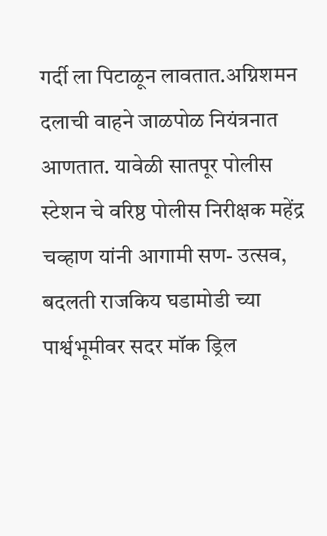गर्दी ला पिटाळून लावतात.अग्निशमन दलाची वाहने जाळपोळ नियंत्रनात आणतात. यावेळी सातपूर पोलीस स्टेशन चे वरिष्ठ पोलीस निरीक्षक महेंद्र चव्हाण यांनी आगामी सण- उत्सव, बदलती राजकिय घडामोडी च्या पार्श्वभूमीवर सदर मॉक ड्रिल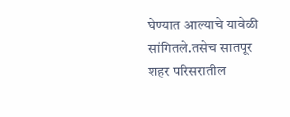घेण्यात आल्याचे यावेळी सांगितले.तसेच सातपूर शहर परिसरातील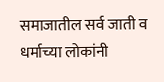समाजातील सर्व जाती व धर्माच्या लोकांनी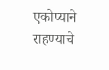एकोप्याने राहण्याचे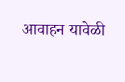आवाहन यावेळी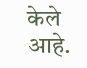केले आहे.